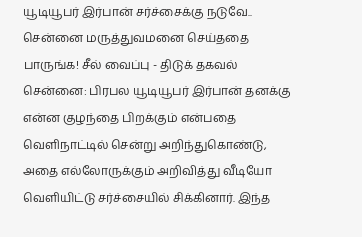யூடியூபர் இர்பான் சர்ச்சைக்கு நடுவே.. சென்னை மருத்துவமனை செய்ததை பாருங்க! சீல் வைப்பு - திடுக் தகவல்
சென்னை: பிரபல யூடியூபர் இர்பான் தனக்கு என்ன குழந்தை பிறக்கும் என்பதை வெளிநாட்டில் சென்று அறிந்துகொண்டு, அதை எல்லோருக்கும் அறிவித்து வீடியோ வெளியிட்டு சர்ச்சையில் சிக்கினார். இந்த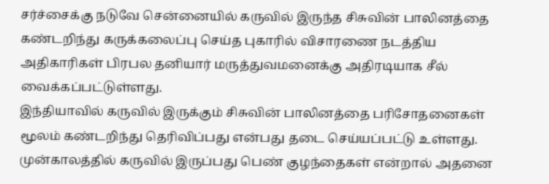சர்ச்சைக்கு நடுவே சென்னையில் கருவில் இருந்த சிசுவின் பாலினத்தை கண்டறிந்து கருக்கலைப்பு செய்த புகாரில் விசாரணை நடத்திய அதிகாரிகள் பிரபல தனியார் மருத்துவமனைக்கு அதிரடியாக சீல் வைக்கப்பட்டுள்ளது.
இந்தியாவில் கருவில் இருக்கும் சிசுவின் பாலினத்தை பரிசோதனைகள் மூலம் கண்டறிந்து தெரிவிப்பது என்பது தடை செய்யப்பட்டு உள்ளது. முன்காலத்தில் கருவில் இருப்பது பெண் குழந்தைகள் என்றால் அதனை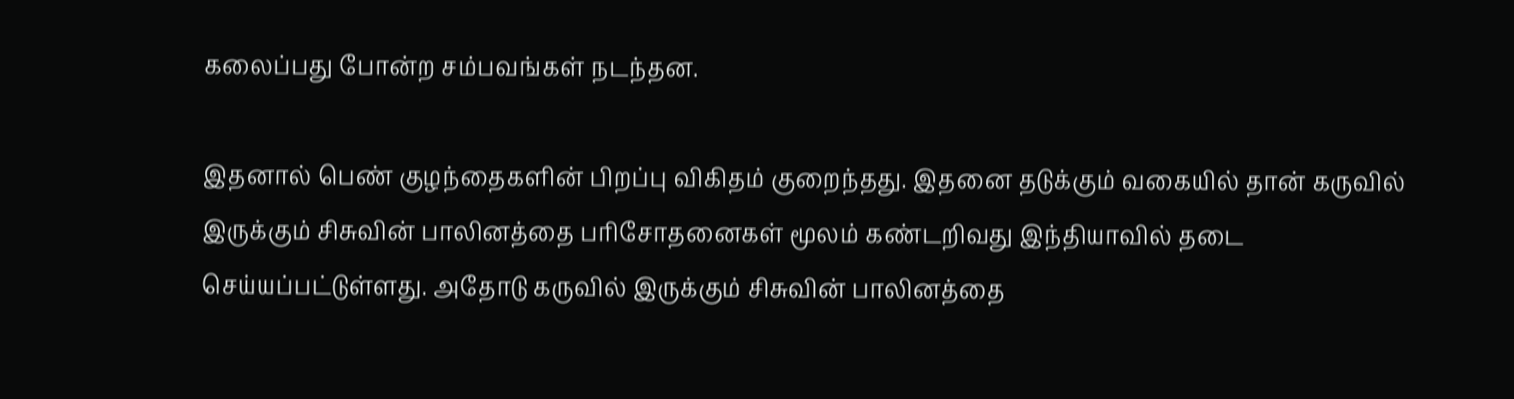கலைப்பது போன்ற சம்பவங்கள் நடந்தன.

இதனால் பெண் குழந்தைகளின் பிறப்பு விகிதம் குறைந்தது. இதனை தடுக்கும் வகையில் தான் கருவில் இருக்கும் சிசுவின் பாலினத்தை பரிசோதனைகள் மூலம் கண்டறிவது இந்தியாவில் தடை செய்யப்பட்டுள்ளது. அதோடு கருவில் இருக்கும் சிசுவின் பாலினத்தை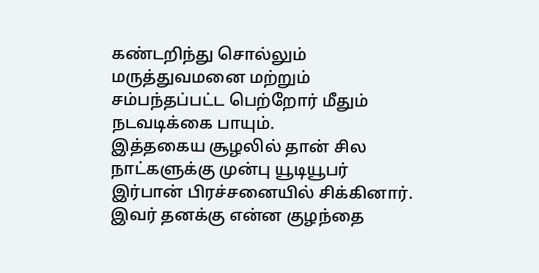கண்டறிந்து சொல்லும் மருத்துவமனை மற்றும் சம்பந்தப்பட்ட பெற்றோர் மீதும் நடவடிக்கை பாயும்.
இத்தகைய சூழலில் தான் சில நாட்களுக்கு முன்பு யூடியூபர் இர்பான் பிரச்சனையில் சிக்கினார். இவர் தனக்கு என்ன குழந்தை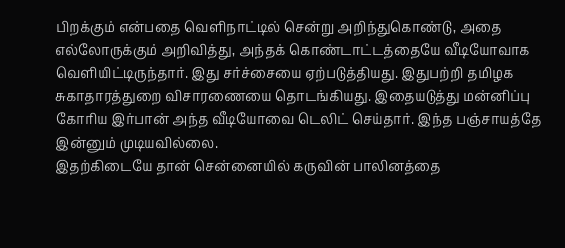பிறக்கும் என்பதை வெளிநாட்டில் சென்று அறிந்துகொண்டு, அதை எல்லோருக்கும் அறிவித்து, அந்தக் கொண்டாட்டத்தையே வீடியோவாக வெளியிட்டிருந்தார். இது சர்ச்சையை ஏற்படுத்தியது. இதுபற்றி தமிழக சுகாதாரத்துறை விசாரணையை தொடங்கியது. இதையடுத்து மன்னிப்பு கோரிய இர்பான் அந்த வீடியோவை டெலிட் செய்தார். இந்த பஞ்சாயத்தே இன்னும் முடியவில்லை.
இதற்கிடையே தான் சென்னையில் கருவின் பாலினத்தை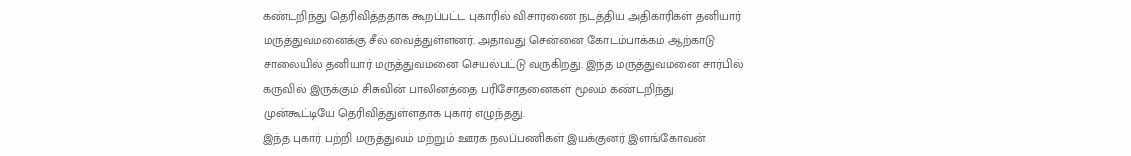கண்டறிந்து தெரிவித்ததாக கூறப்பட்ட புகாரில் விசாரணை நடத்திய அதிகாரிகள் தனியார் மருத்துவமனைக்கு சீல் வைத்துள்ளனர். அதாவது சென்னை கோடம்பாக்கம் ஆற்காடு சாலையில் தனியார் மருத்துவமனை செயல்பட்டு வருகிறது. இந்த மருத்துவமனை சார்பில் கருவில் இருக்கும் சிசுவின் பாலினத்தை பரிசோதனைகள் மூலம் கண்டறிந்து முன்கூட்டியே தெரிவித்துள்ளதாக புகார் எழுந்தது.
இந்த புகார் பற்றி மருத்துவம் மற்றும் ஊரக நலப்பணிகள் இயக்குனர் இளங்கோவன்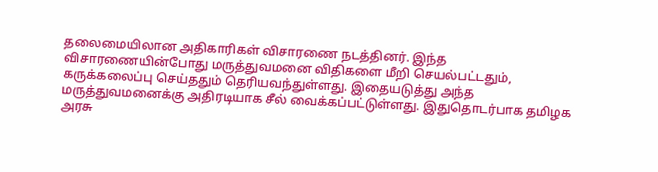தலைமையிலான அதிகாரிகள் விசாரணை நடத்தினர். இந்த விசாரணையின்போது மருத்துவமனை விதிகளை மீறி செயல்பட்டதும், கருக்கலைப்பு செய்ததும் தெரியவந்துள்ளது. இதையடுத்து அந்த மருத்துவமனைக்கு அதிரடியாக சீல் வைக்கப்பட்டுள்ளது. இதுதொடர்பாக தமிழக அரசு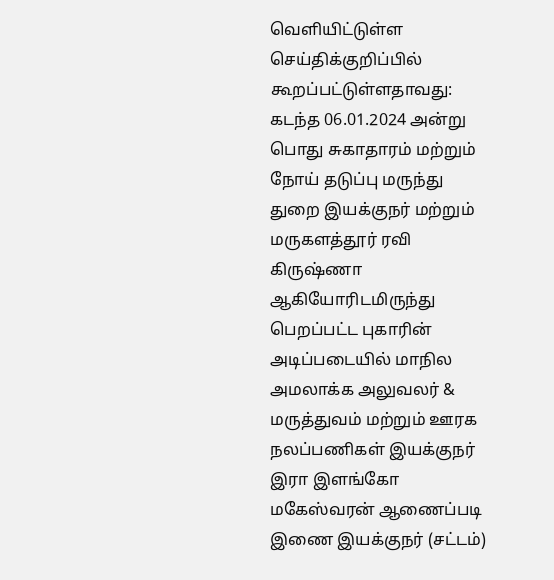வெளியிட்டுள்ள செய்திக்குறிப்பில் கூறப்பட்டுள்ளதாவது:
கடந்த 06.01.2024 அன்று பொது சுகாதாரம் மற்றும் நோய் தடுப்பு மருந்து துறை இயக்குநர் மற்றும் மருகளத்தூர் ரவி கிருஷ்ணா ஆகியோரிடமிருந்து பெறப்பட்ட புகாரின் அடிப்படையில் மாநில அமலாக்க அலுவலர் & மருத்துவம் மற்றும் ஊரக நலப்பணிகள் இயக்குநர் இரா இளங்கோ மகேஸ்வரன் ஆணைப்படி இணை இயக்குநர் (சட்டம்)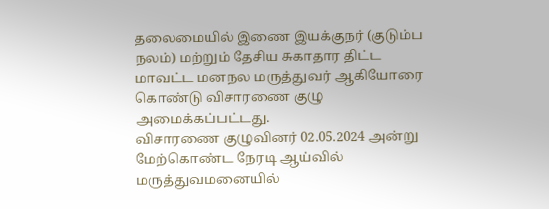தலைமையில் இணை இயக்குநர் (குடும்ப நலம்) மற்றும் தேசிய சுகாதார திட்ட மாவட்ட மனநல மருத்துவர் ஆகியோரை கொண்டு விசாரணை குழு அமைக்கப்பட்டது.
விசாரணை குழுவினர் 02.05.2024 அன்று மேற்கொண்ட நேரடி ஆய்வில் மருத்துவமனையில்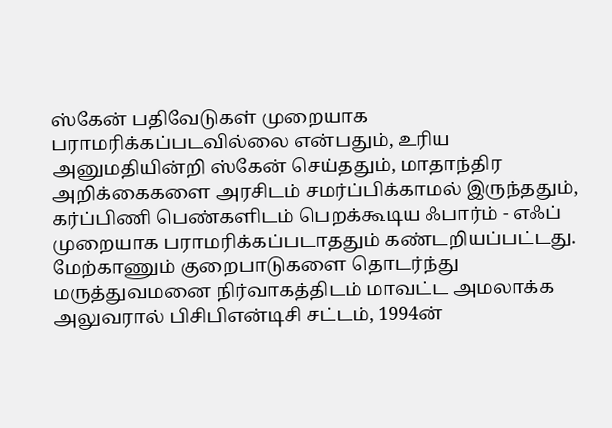ஸ்கேன் பதிவேடுகள் முறையாக பராமரிக்கப்படவில்லை என்பதும், உரிய அனுமதியின்றி ஸ்கேன் செய்ததும், மாதாந்திர அறிக்கைகளை அரசிடம் சமர்ப்பிக்காமல் இருந்ததும், கர்ப்பிணி பெண்களிடம் பெறக்கூடிய ஃபார்ம் - எஃப் முறையாக பராமரிக்கப்படாததும் கண்டறியப்பட்டது. மேற்காணும் குறைபாடுகளை தொடர்ந்து மருத்துவமனை நிர்வாகத்திடம் மாவட்ட அமலாக்க அலுவரால் பிசிபிஎன்டிசி சட்டம், 1994ன்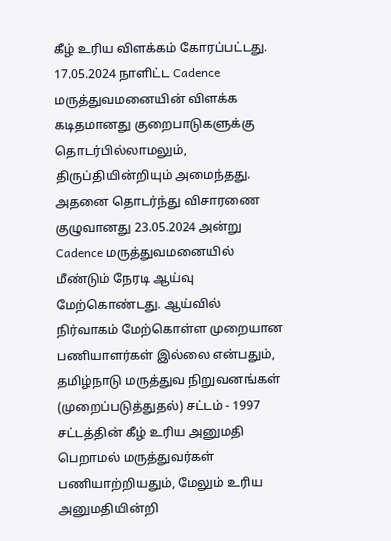கீழ் உரிய விளக்கம் கோரப்பட்டது. 17.05.2024 நாளிட்ட Cadence மருத்துவமனையின் விளக்க கடிதமானது குறைபாடுகளுக்கு தொடர்பில்லாமலும், திருப்தியின்றியும் அமைந்தது.
அதனை தொடர்ந்து விசாரணை குழுவானது 23.05.2024 அன்று Cadence மருத்துவமனையில் மீண்டும் நேரடி ஆய்வு மேற்கொண்டது. ஆய்வில் நிர்வாகம் மேற்கொள்ள முறையான பணியாளர்கள் இல்லை என்பதும், தமிழ்நாடு மருத்துவ நிறுவனங்கள் (முறைப்படுத்துதல்) சட்டம் - 1997 சட்டத்தின் கீழ் உரிய அனுமதி பெறாமல் மருத்துவர்கள் பணியாற்றியதும், மேலும் உரிய அனுமதியின்றி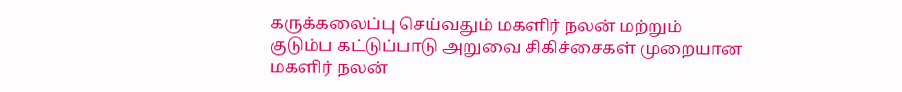கருக்கலைப்பு செய்வதும் மகளிர் நலன் மற்றும் குடும்ப கட்டுப்பாடு அறுவை சிகிச்சைகள் முறையான மகளிர் நலன்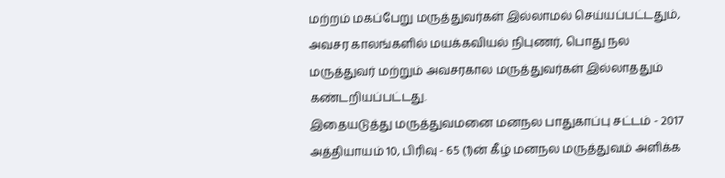மற்றம் மகப்பேறு மருத்துவர்கள் இல்லாமல் செய்யப்பட்டதும், அவசர காலங்களில் மயக்கவியல் நிபுணர், பொது நல மருத்துவர் மற்றும் அவசரகால மருத்துவர்கள் இல்லாததும் கண்டறியப்பட்டது.
இதையடுத்து மருத்துவமனை மனநல பாதுகாப்பு சட்டம் - 2017 அத்தியாயம் 10, பிரிவு - 65 (1)ன் கீழ் மனநல மருத்துவம் அளிக்க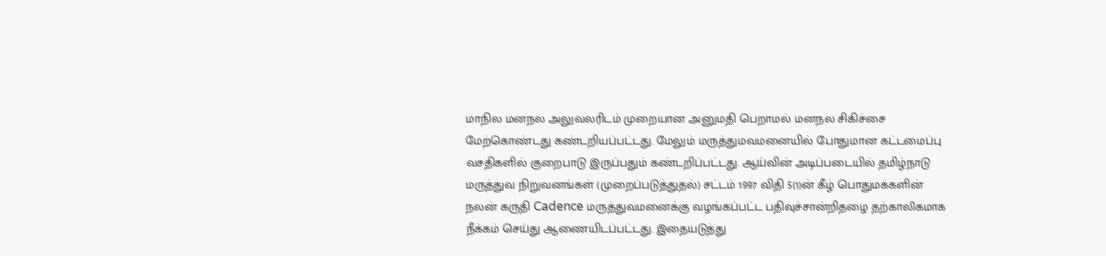மாநில மனநல அலுவலரிடம் முறையான அனுமதி பெறாமல் மனநல சிகிச்சை மேற்கொண்டது கண்டறியப்பட்டது. மேலும் மருத்துமவமனையில் போதுமான கட்டமைப்பு வசதிகளில் குறைபாடு இருப்பதும் கண்டறிப்பட்டது. ஆய்வின் அடிப்படையில் தமிழ்நாடு மருத்துவ நிறுவனங்கள் (முறைப்படுத்துதல்) சட்டம் 1997 விதி 5(1)ன் கீழ் பொதுமக்களின் நலன் கருதி Cadence மருத்துவமனைக்கு வழங்கப்பட்ட பதிவுச்சான்றிதழை தற்காலிகமாக நீக்கம் செய்து ஆணையிடப்பட்டது. இதையடுத்து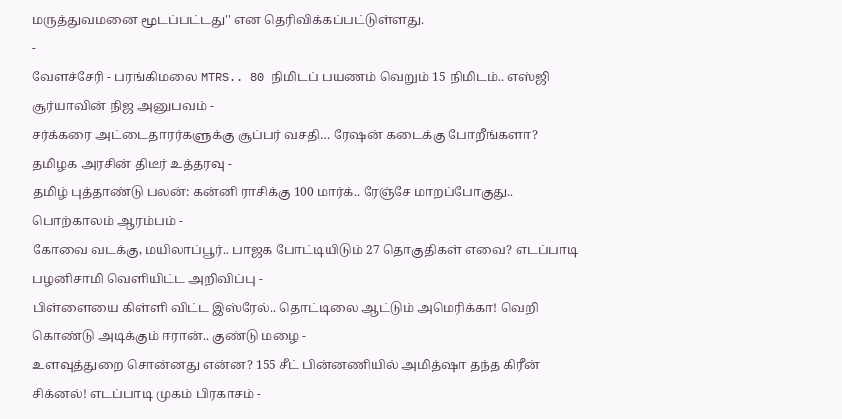மருத்துவமனை மூடப்பட்டது'' என தெரிவிக்கப்பட்டுள்ளது.
-
வேளச்சேரி - பரங்கிமலை MTRS.. 80 நிமிடப் பயணம் வெறும் 15 நிமிடம்.. எஸ்ஜி சூர்யாவின் நிஜ அனுபவம் -
சர்க்கரை அட்டைதாரர்களுக்கு சூப்பர் வசதி… ரேஷன் கடைக்கு போறீங்களா? தமிழக அரசின் திடீர் உத்தரவு -
தமிழ் புத்தாண்டு பலன்: கன்னி ராசிக்கு 100 மார்க்.. ரேஞ்சே மாறப்போகுது.. பொற்காலம் ஆரம்பம் -
கோவை வடக்கு, மயிலாப்பூர்.. பாஜக போட்டியிடும் 27 தொகுதிகள் எவை? எடப்பாடி பழனிசாமி வெளியிட்ட அறிவிப்பு -
பிள்ளையை கிள்ளி விட்ட இஸ்ரேல்.. தொட்டிலை ஆட்டும் அமெரிக்கா! வெறி கொண்டு அடிக்கும் ஈரான்.. குண்டு மழை -
உளவுத்துறை சொன்னது என்ன? 155 சீட் பின்னணியில் அமித்ஷா தந்த கிரீன் சிக்னல்! எடப்பாடி முகம் பிரகாசம் -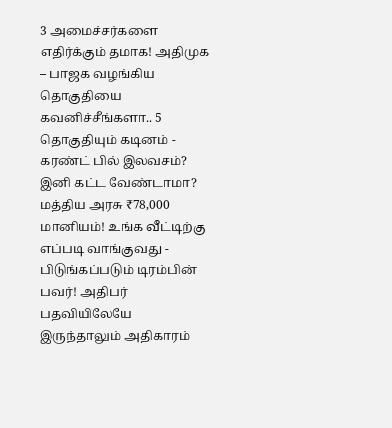3 அமைச்சர்களை எதிர்க்கும் தமாக! அதிமுக – பாஜக வழங்கிய தொகுதியை கவனிச்சீங்களா.. 5 தொகுதியும் கடினம் -
கரண்ட் பில் இலவசம்? இனி கட்ட வேண்டாமா? மத்திய அரசு ₹78,000 மானியம்! உங்க வீட்டிற்கு எப்படி வாங்குவது -
பிடுங்கப்படும் டிரம்பின் பவர்! அதிபர் பதவியிலேயே இருந்தாலும் அதிகாரம்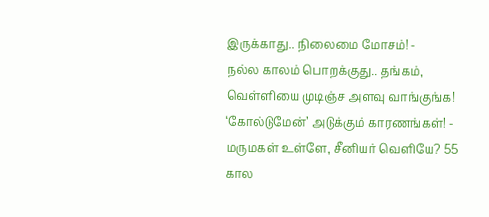இருக்காது.. நிலைமை மோசம்! -
நல்ல காலம் பொறக்குது.. தங்கம், வெள்ளியை முடிஞ்ச அளவு வாங்குங்க! ‘கோல்டுமேன்’ அடுக்கும் காரணங்கள்! -
மருமகள் உள்ளே, சீனியர் வெளியே? 55 கால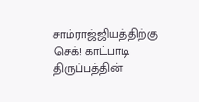சாம்ராஜ்ஜியத்திற்கு செக்! காட்பாடி திருப்பத்தின்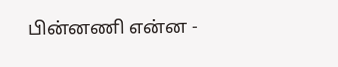பின்னணி என்ன -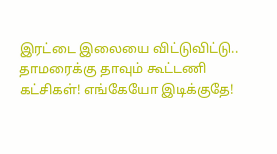இரட்டை இலையை விட்டுவிட்டு.. தாமரைக்கு தாவும் கூட்டணி கட்சிகள்! எங்கேயோ இடிக்குதே!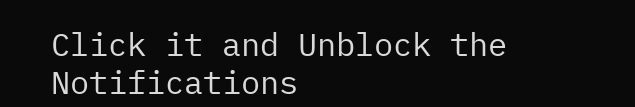Click it and Unblock the Notifications